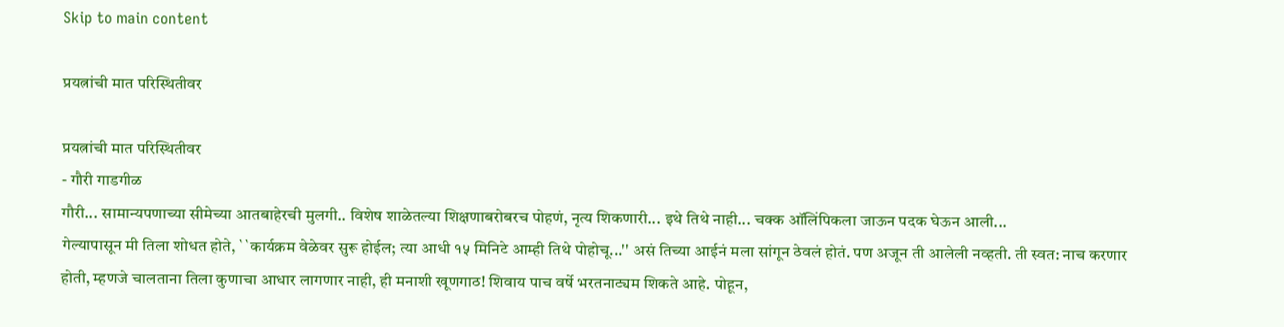Skip to main content

प्रयत्नांची मात परिस्थितीवर

प्रयत्नांची मात परिस्थितीवर
- गौरी गाडगीळ
गौरी... सामान्यपणाच्या सीमेच्या आतबाहेरची मुलगी.. विशेष शाळेतल्या शिक्षणाबरोबरच पोहणं, नृत्य शिकणारी... इथे तिथे नाही... चक्क ऑलिंपिकला जाऊन पदक घेऊन आली...
गेल्यापासून मी तिला शोधत होते, ``कार्यक्रम वेळेवर सुरू होईल; त्या आधी १५ मिनिटे आम्ही तिथे पोहोचू...'' असं तिच्या आईनं मला सांगून ठेवलं होतं. पण अजून ती आलेली नव्हती. ती स्वत: नाच करणार होती, म्हणजे चालताना तिला कुणाचा आधार लागणार नाही, ही मनाशी खूणगाठ! शिवाय पाच वर्षे भरतनाट्यम शिकते आहे. पोहून,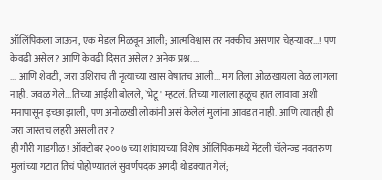ऑलिंपिकला जाऊन, एक मेडल मिळवून आली; आत्मविश्वास तर नक्कीच असणार चेहऱ्यावर...! पण केवढी असेल? आणि केवढी दिसत असेल? अनेक प्रश्न....
... आणि शेवटी, जरा उशिराच ती नृत्याच्या खास वेषातच आली... मग तिला ओळखायला वेळ लागला नाही. जवळ गेले...तिच्या आईशी बोलले, `भेटू' म्हटलं. तिच्या गालाला हळूच हात लावावा अशी मनापासून इच्छा झाली, पण अनोळखी लोकांनी असं केलेलं मुलांना आवडत नाही. आणि त्यातही ही जरा जास्तच लहरी असली तर?
ही गौरी गाडगीळ! ऑक्टोबर २००७ च्या शांघायच्या विशेष ऑलिंपिकमध्ये मेंटली चॅलेन्ज्ड नवतरुण मुलांच्या गटात तिचं पोहोण्यातलं सुवर्णपदक अगदी थोडक्यात गेलं;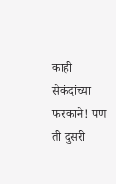काही सेकंदांच्या फरकाने! पण ती दुसरी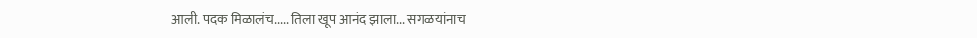आली. पदक मिळालंच..... तिला खूप आनंद झाला... सगळयांनाच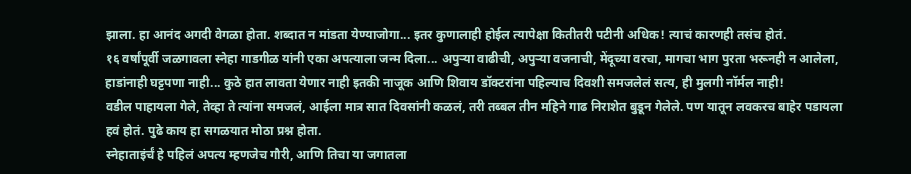झाला. हा आनंद अगदी वेगळा होता. शब्दात न मांडता येण्याजोगा... इतर कुणालाही होईल त्यापेक्षा कितीतरी पटीनी अधिक! त्याचं कारणही तसंच होतं.
१६ वर्षांपूर्वी जळगावला स्नेहा गाडगीळ यांनी एका अपत्याला जन्म दिला... अपुऱ्या वाढीची, अपुऱ्या वजनाची, मेंदूच्या वरचा, मागचा भाग पुरता भरूनही न आलेला, हाडांनाही घट्टपणा नाही... कुठे हात लावता येणार नाही इतकी नाजूक आणि शिवाय डॉक्टरांना पहिल्याच दिवशी समजलेलं सत्य, ही मुलगी नॉर्मल नाही!
वडील पाहायला गेले, तेव्हा ते त्यांना समजलं, आईला मात्र सात दिवसांनी कळलं, तरी तब्बल तीन महिने गाढ निराशेत बुडून गेलेले. पण यातून लवकरच बाहेर पडायला हवं होतं. पुढे काय हा सगळयात मोठा प्रश्न होता.
स्नेहाताइंर्चं हे पहिलं अपत्य म्हणजेच गौरी, आणि तिचा या जगातला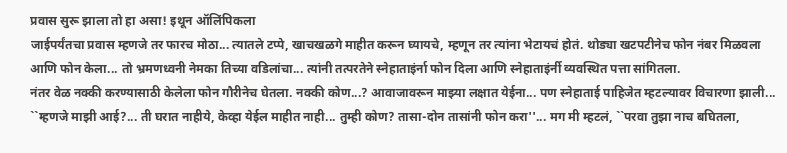प्रवास सुरू झाला तो हा असा! इथून ऑलिंपिकला
जाईपर्यंतचा प्रवास म्हणजे तर फारच मोठा... त्यातले टप्पे, खाचखळगे माहीत करून घ्यायचे, म्हणून तर त्यांना भेटायचं होतं. थोड्या खटपटीनेच फोन नंबर मिळवला आणि फोन केला... तो भ्रमणध्वनी नेमका तिच्या वडिलांचा... त्यांनी तत्परतेने स्नेहाताइंर्ना फोन दिला आणि स्नेहाताइंर्नी व्यवस्थित पत्ता सांगितला.
नंतर वेळ नक्की करण्यासाठी केलेला फोन गौरीनेच घेतला. नक्की कोण...? आवाजावरून माझ्या लक्षात येईना... पण स्नेहाताई पाहिजेत म्हटल्यावर विचारणा झाली... ``म्हणजे माझी आई?... ती घरात नाहीये, केव्हा येईल माहीत नाही... तुम्ही कोण? तासा-दोन तासांनी फोन करा''... मग मी म्हटलं, ``परवा तुझा नाच बघितला,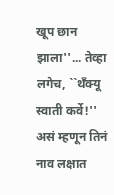खूप छान झाला''... तेव्हा लगेच, ``थँक्यू स्वाती कर्वे!'' असं म्हणून तिनं नाव लक्षात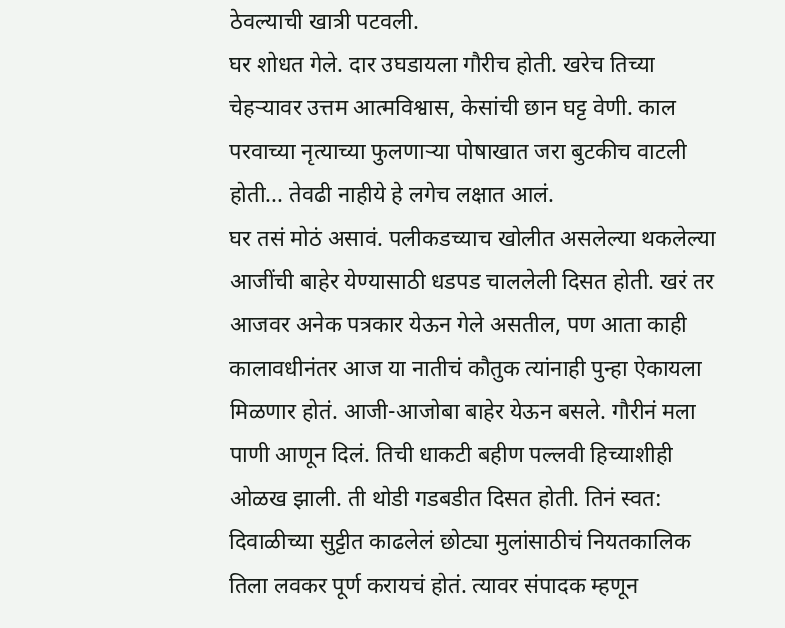ठेवल्याची खात्री पटवली.
घर शोधत गेले. दार उघडायला गौरीच होती. खरेच तिच्या चेहऱ्यावर उत्तम आत्मविश्वास, केसांची छान घट्ट वेणी. काल परवाच्या नृत्याच्या फुलणाऱ्या पोषाखात जरा बुटकीच वाटली होती... तेवढी नाहीये हे लगेच लक्षात आलं.
घर तसं मोठं असावं. पलीकडच्याच खोलीत असलेल्या थकलेल्या आजींची बाहेर येण्यासाठी धडपड चाललेली दिसत होती. खरं तर आजवर अनेक पत्रकार येऊन गेले असतील, पण आता काही कालावधीनंतर आज या नातीचं कौतुक त्यांनाही पुन्हा ऐकायला मिळणार होतं. आजी-आजोबा बाहेर येऊन बसले. गौरीनं मला पाणी आणून दिलं. तिची धाकटी बहीण पल्लवी हिच्याशीही ओळख झाली. ती थोडी गडबडीत दिसत होती. तिनं स्वत: दिवाळीच्या सुट्टीत काढलेलं छोट्या मुलांसाठीचं नियतकालिक तिला लवकर पूर्ण करायचं होतं. त्यावर संपादक म्हणून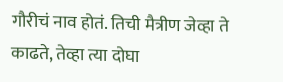गौरीचं नाव होतं. तिची मैत्रीण जेव्हा ते काढते, तेव्हा त्या दोघा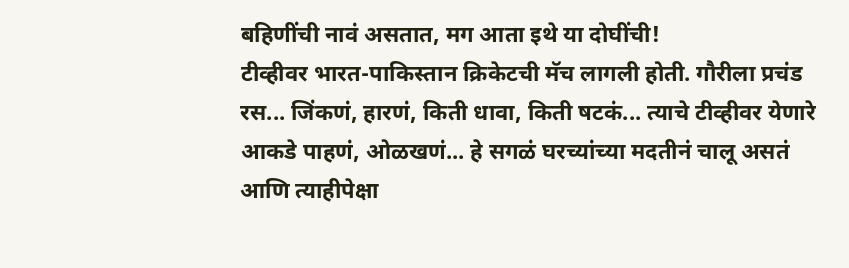बहिणींची नावं असतात, मग आता इथे या दोघींची!
टीव्हीवर भारत-पाकिस्तान क्रिकेटची मॅच लागली होती. गौरीला प्रचंड रस... जिंकणं, हारणं, किती धावा, किती षटकं... त्याचे टीव्हीवर येणारे आकडे पाहणं, ओळखणं... हे सगळं घरच्यांच्या मदतीनं चालू असतं आणि त्याहीपेक्षा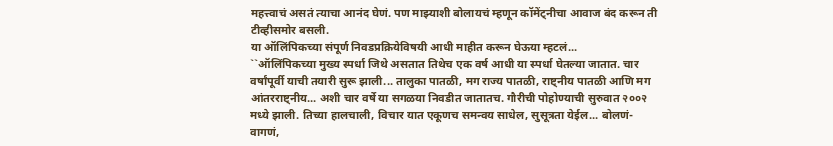महत्त्वाचं असतं त्याचा आनंद घेणं. पण माझ्याशी बोलायचं म्हणून कॉमेंट्नीचा आवाज बंद करून ती टीव्हीसमोर बसली.
या ऑलिंपिकच्या संपूर्ण निवडप्रक्रियेविषयी आधी माहीत करून घेऊया म्हटलं...
``ऑलिंपिकच्या मुख्य स्पर्धा जिथे असतात तिथेच एक वर्ष आधी या स्पर्धा घेतल्या जातात. चार वर्षांपूर्वी याची तयारी सुरू झाली... तालुका पातळी, मग राज्य पातळी, राष्ट्नीय पातळी आणि मग आंतरराष्ट्नीय... अशी चार वर्षे या सगळया निवडीत जातातच. गौरीची पोहोण्याची सुरुवात २००२ मध्ये झाली. तिच्या हालचाली, विचार यात एकूणच समन्वय साधेल, सुसूत्रता येईल... बोलणं-वागणं,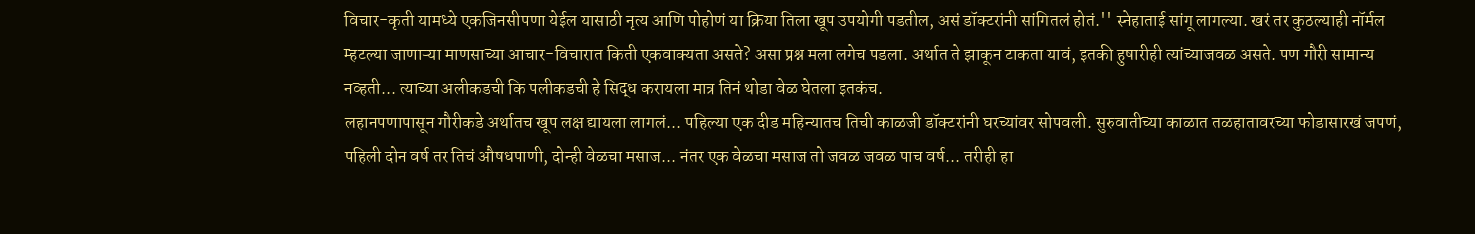विचार-कृती यामध्ये एकजिनसीपणा येईल यासाठी नृत्य आणि पोहोणं या क्रिया तिला खूप उपयोगी पडतील, असं डॉक्टरांनी सांगितलं होतं.'' स्नेहाताई सांगू लागल्या. खरं तर कुठल्याही नॉर्मल म्हटल्या जाणाऱ्या माणसाच्या आचार-विचारात किती एकवाक्यता असते? असा प्रश्न मला लगेच पडला. अर्थात ते झाकून टाकता यावं, इतकी हुषारीही त्यांच्याजवळ असते. पण गौरी सामान्य नव्हती... त्याच्या अलीकडची कि पलीकडची हे सिद्ध करायला मात्र तिनं थोडा वेळ घेतला इतकंच.
लहानपणापासून गौरीकडे अर्थातच खूप लक्ष द्यायला लागलं... पहिल्या एक दीड महिन्यातच तिची काळजी डॉक्टरांनी घरच्यांवर सोपवली. सुरुवातीच्या काळात तळहातावरच्या फोडासारखं जपणं, पहिली दोन वर्ष तर तिचं औषधपाणी, दोन्ही वेळचा मसाज... नंतर एक वेळचा मसाज तो जवळ जवळ पाच वर्ष... तरीही हा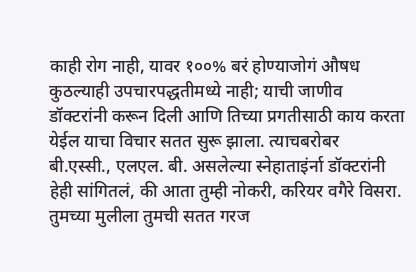काही रोग नाही, यावर १००% बरं होण्याजोगं औषध कुठल्याही उपचारपद्धतीमध्ये नाही; याची जाणीव डॉक्टरांनी करून दिली आणि तिच्या प्रगतीसाठी काय करता येईल याचा विचार सतत सुरू झाला. त्याचबरोबर बी.एस्सी., एलएल. बी. असलेल्या स्नेहाताइंर्ना डॉक्टरांनी हेही सांगितलं, की आता तुम्ही नोकरी, करियर वगैरे विसरा. तुमच्या मुलीला तुमची सतत गरज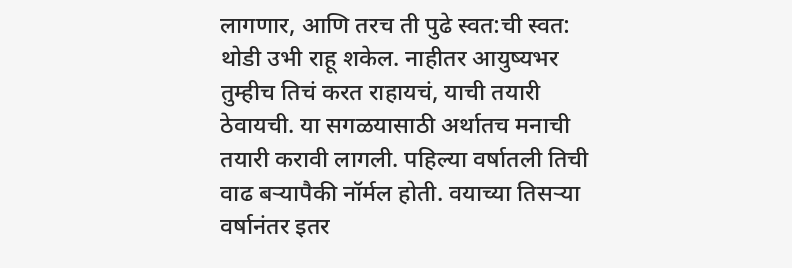लागणार, आणि तरच ती पुढे स्वत:ची स्वत: थोडी उभी राहू शकेल. नाहीतर आयुष्यभर तुम्हीच तिचं करत राहायचं, याची तयारी ठेवायची. या सगळयासाठी अर्थातच मनाची तयारी करावी लागली. पहिल्या वर्षातली तिची वाढ बऱ्यापैकी नॉर्मल होती. वयाच्या तिसऱ्या वर्षानंतर इतर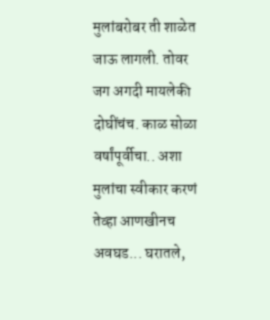मुलांबरोबर ती शाळेत जाऊ लागली. तोवर जग अगदी मायलेकी दोघींचंच. काळ सोळा वर्षांपूर्वीचा.. अशा मुलांचा स्वीकार करणं तेव्हा आणखीनच अवघड... घरातले,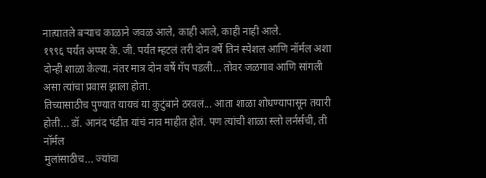नात्यातले बऱ्याच काळाने जवळ आले, काही आले, काही नाही आले.
१९९६ पर्यंत अप्पर के. जी. पर्यंत म्हटलं तरी दोन वर्षे तिनं स्पेशल आणि नॉर्मल अशा दोन्ही शाळा केल्या. नंतर मात्र दोन वर्षे गॅप पडली... तोवर जळगाव आणि सांगली असा त्यांचा प्रवास झाला होता.
तिच्यासाठीच पुण्यात यायचं या कुटुंबाने ठरवलं... आता शाळा शोधण्यापासून तयारी होती... डॉ. आनंद पंडीत यांचं नाव माहीत होतं. पण त्यांची शाळा स्लो लर्नर्सची, ती नॉर्मल
मुलांसाठीच... ज्यांचा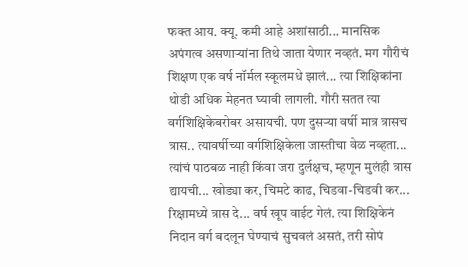फक्त आय. क्यू. कमी आहे अशांसाठी... मानसिक अपंगत्व असणाऱ्यांना तिथे जाता येणार नव्हतं. मग गौरीचं शिक्षण एक वर्ष नॉर्मल स्कूलमधे झालं... त्या शिक्षिकांना थोडी अधिक मेहनत घ्यावी लागली. गौरी सतत त्या वर्गशिक्षिकेबरोबर असायची. पण दुसऱ्या वर्षी मात्र त्रासच त्रास.. त्यावर्षीच्या वर्गशिक्षिकेला जास्तीचा वेळ नव्हता... त्यांचं पाठबळ नाही किंवा जरा दुर्लक्षच, म्हणून मुलंही त्रास द्यायची... खोड्या कर, चिमटे काढ, चिडवा-चिडवी कर... रिक्षामध्ये त्रास दे... वर्ष खूप वाईट गेलं. त्या शिक्षिकेनं निदान वर्ग बदलून घेण्याचं सुचवलं असतं, तरी सोपं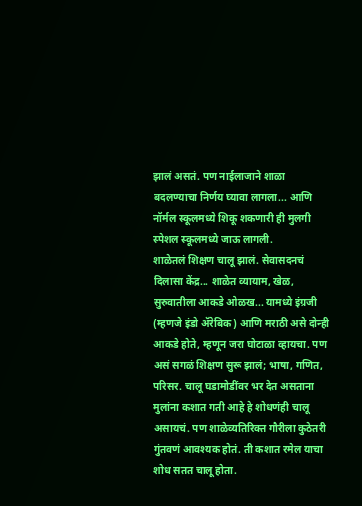झालं असतं. पण नाईलाजाने शाळा बदलण्याचा निर्णय घ्यावा लागला... आणि नॉर्मल स्कूलमध्ये शिकू शकणारी ही मुलगी स्पेशल स्कूलमध्ये जाऊ लागली.
शाळेतलं शिक्षण चालू झालं. सेवासदनचं दिलासा केंद्र... शाळेत व्यायाम, खेळ, सुरुवातीला आकडे ओळख... यामध्ये इंग्रजी (म्हणजे इंडो ॲरेबिक) आणि मराठी असे दोन्ही आकडे होते, म्हणून जरा घोटाळा व्हायचा. पण असं सगळं शिक्षण सुरू झालं; भाषा, गणित, परिसर. चालू घडामोडींवर भर देत असताना मुलांना कशात गती आहे हे शोधणंही चालू असायचं. पण शाळेव्यतिरिक्त गौरीला कुठेतरी गुंतवणं आवश्यक होतं. ती कशात रमेल याचा शोध सतत चालू होता.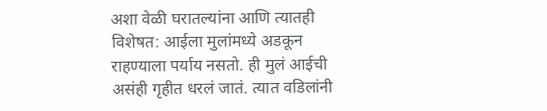अशा वेळी घरातल्यांना आणि त्यातही विशेषत: आईला मुलांमध्ये अडकून राहण्याला पर्याय नसतो. ही मुलं आईची असंही गृहीत धरलं जातं. त्यात वडिलांनी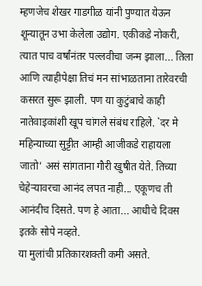म्हणजेच शेखर गाडगीळ यांनी पुण्यात येऊन शून्यातून उभा केलेला उद्योग. एकीकडे नोकरी, त्यात पाच वर्षांनंतर पल्लवीचा जन्म झाला... तिला आणि त्याहीपेक्षा तिचं मन सांभाळताना तारेवरची कसरत सुरू झाली. पण या कुटुंबाचे काही नातेवाइकांशी खूप चांगले संबंध राहिले. `दर मे महिन्याच्या सुट्टीत आम्ही आजीकडे राहायला जातो' असं सांगताना गौरी खुषीत येते. तिच्या चेहेऱ्यावरचा आनंद लपत नाही... एकूणच ती आनंदीच दिसते. पण हे आता... आधीचे दिवस इतके सोपे नव्हते.
या मुलांची प्रतिकारशक्ती कमी असते.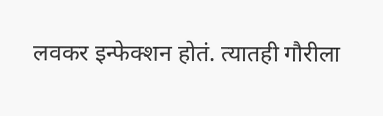लवकर इन्फेक्शन होतं. त्यातही गौरीला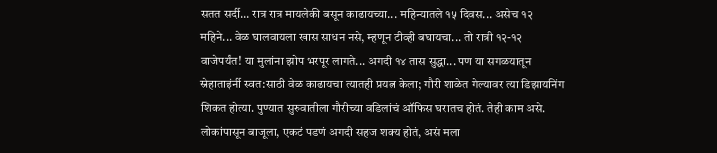सतत सर्दी... रात्र रात्र मायलेकी बसून काढायच्या... महिन्यातले १५ दिवस... असेच १२ महिने... वेळ घालवायला खास साधन नसे, म्हणून टीव्ही बघायचा... तो रात्री १२-१२ वाजेपर्यंत! या मुलांना झोप भरपूर लागते... अगदी १४ तास सुद्धा... पण या सगळयातून स्नेहाताइंर्नी स्वत:साठी वेळ काढायचा त्यातही प्रयत्न केला; गौरी शाळेत गेल्यावर त्या डिझायनिंग शिकत होत्या. पुण्यात सुरुवातीला गौरीच्या वडिलांचं ऑफिस घरातच होतं. तेही काम असे. लोकांपासून बाजूला, एकटं पडणं अगदी सहज शक्य होतं, असं मला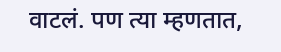वाटलं. पण त्या म्हणतात,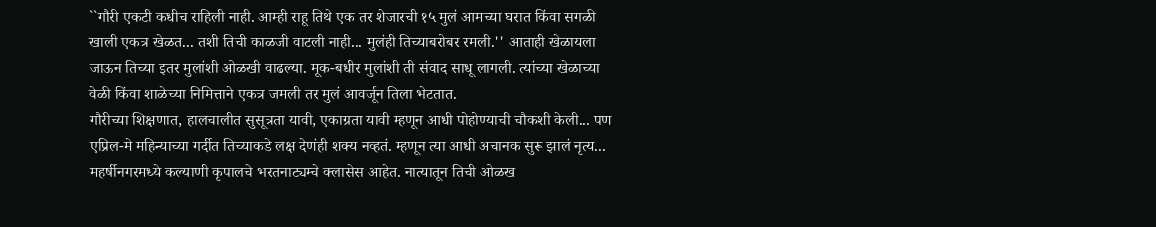``गौरी एकटी कधीच राहिली नाही. आम्ही राहू तिथे एक तर शेजारची १५ मुलं आमच्या घरात किंवा सगळी खाली एकत्र खेळत... तशी तिची काळजी वाटली नाही... मुलंही तिच्याबरोबर रमली.'' आताही खेळायला जाऊन तिच्या इतर मुलांशी ओळखी वाढल्या. मूक-बधीर मुलांशी ती संवाद साधू लागली. त्यांच्या खेळाच्या वेळी किंवा शाळेच्या निमित्ताने एकत्र जमली तर मुलं आवर्जून तिला भेटतात.
गौरीच्या शिक्षणात, हालचालीत सुसूत्रता यावी, एकाग्रता यावी म्हणून आधी पोहोण्याची चौकशी केली... पण एप्रिल-मे महिन्याच्या गर्दीत तिच्याकडे लक्ष देणंही शक्य नव्हतं. म्हणून त्या आधी अचानक सुरू झालं नृत्य... महर्षीनगरमध्ये कल्याणी कृपालचे भरतनाट्यम्चे क्लासेस आहेत. नात्यातून तिची ओळख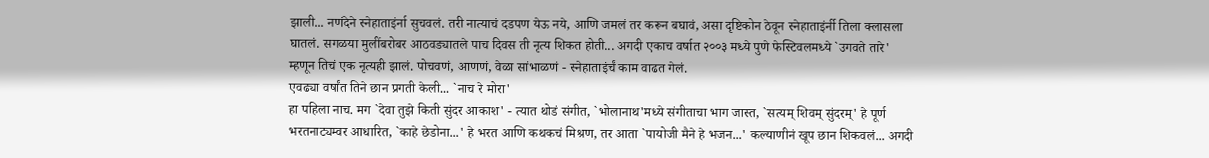झाली... नणंदेने स्नेहाताइंर्ना सुचवलं. तरी नात्याचं दडपण येऊ नये, आणि जमलं तर करून बघावं, असा दृष्टिकोन ठेवून स्नेहाताइंर्नी तिला क्लासला घातलं. सगळया मुलींबरोबर आठवड्यातले पाच दिवस ती नृत्य शिकत होती... अगदी एकाच वर्षात २००३ मध्ये पुणे फेस्टिवलमध्ये `उगवते तारे' म्हणून तिचं एक नृत्यही झालं. पोचवणं, आणणं, वेळा सांभाळणं - स्नेहाताइंर्चं काम वाढत गेलं.
एवढ्या वर्षांत तिने छान प्रगती केली... `नाच रे मोरा'
हा पहिला नाच. मग `देवा तुझे किती सुंदर आकाश' - त्यात थोडं संगीत, `भोलानाथ'मध्ये संगीताचा भाग जास्त, `सत्यम् शिवम् सुंदरम्' हे पूर्ण भरतनाट्यम्वर आधारित, `काहे छेडोना...' हे भरत आणि कथकचं मिश्रण, तर आता `पायोजी मैने हे भजन...' कल्याणीनं खूप छान शिकवलं... अगदी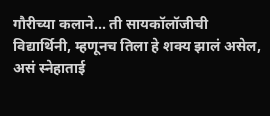गौरीच्या कलाने... ती सायकॉलॉजीची विद्यार्थिनी, म्हणूनच तिला हे शक्य झालं असेल, असं स्नेहाताई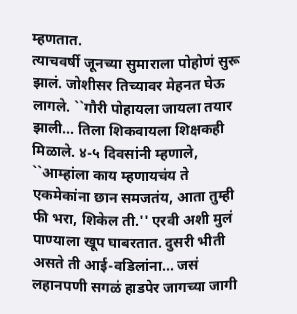म्हणतात.
त्याचवर्षी जूनच्या सुमाराला पोहोणं सुरू झालं. जोशीसर तिच्यावर मेहनत घेऊ लागले. ``गौरी पोहायला जायला तयार झाली... तिला शिकवायला शिक्षकही मिळाले. ४-५ दिवसांनी म्हणाले, ``आम्हांला काय म्हणायचंय ते एकमेकांना छान समजतंय, आता तुम्ही फी भरा, शिकेल ती.'' एरवी अशी मुलं पाण्याला खूप घाबरतात. दुसरी भीती असते ती आई-वडिलांना... जसं लहानपणी सगळं हाडपेर जागच्या जागी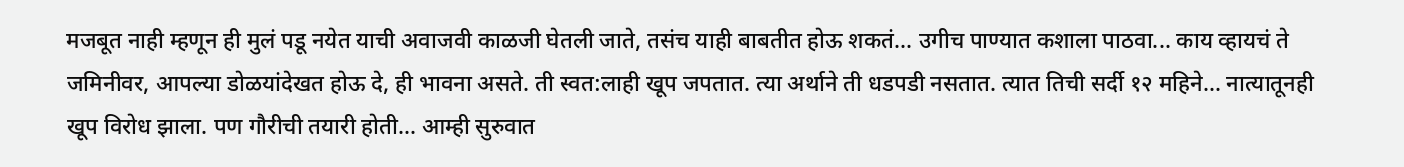मजबूत नाही म्हणून ही मुलं पडू नयेत याची अवाजवी काळजी घेतली जाते, तसंच याही बाबतीत होऊ शकतं... उगीच पाण्यात कशाला पाठवा... काय व्हायचं ते जमिनीवर, आपल्या डोळयांदेखत होऊ दे, ही भावना असते. ती स्वत:लाही खूप जपतात. त्या अर्थाने ती धडपडी नसतात. त्यात तिची सर्दी १२ महिने... नात्यातूनही खूप विरोध झाला. पण गौरीची तयारी होती... आम्ही सुरुवात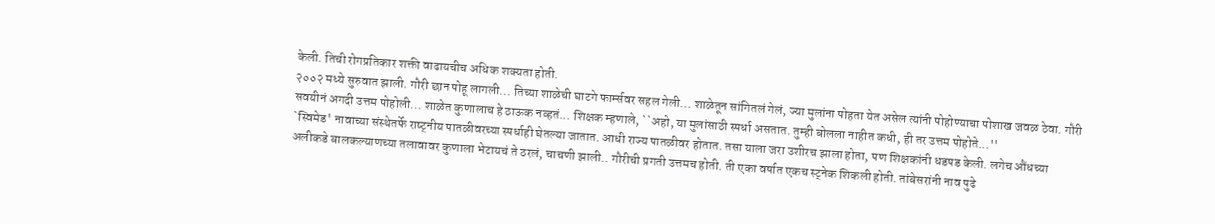केली. तिची रोगप्रतिकार शक्ती वाढायचीच अधिक शक्यता होती.
२००२ मध्ये सुरुवात झाली. गौरी छान पोहू लागली... तिच्या शाळेची घाटगे फार्म्सवर सहल गेली... शाळेतून सांगितलं गेलं, ज्या मुलांना पोहता येत असेल त्यांनी पोहोण्याचा पोशाख जवळ ठेवा. गौरी सवयीनं अगदी उत्तम पोहोली... शाळेत कुणालाच हे ठाऊक नव्हतं... शिक्षक म्हणाले, ``अहो, या मुलांसाठी स्पर्धा असतात. तुम्ही बोलला नाहीत कधी, ही तर उत्तम पोहोते...''
`स्विमेड' नावाच्या संस्थेतर्फे राष्ट्नीय पातळीवरच्या स्पर्धाही घेतल्या जातात. आधी राज्य पातळीवर होतात. तसा याला जरा उशीरच झाला होता, पण शिक्षकांनी धडपड केली. लगेच औंधच्या अलीकडे बालकल्याणच्या तलावावर कुणाला भेटायचं ते ठरलं, चाचणी झाली.. गौरीची प्रगती उत्तमच होती. ती एका वर्षात एकच स्ट्नेक शिकली होती. तांबेसरांनी नाव पुढे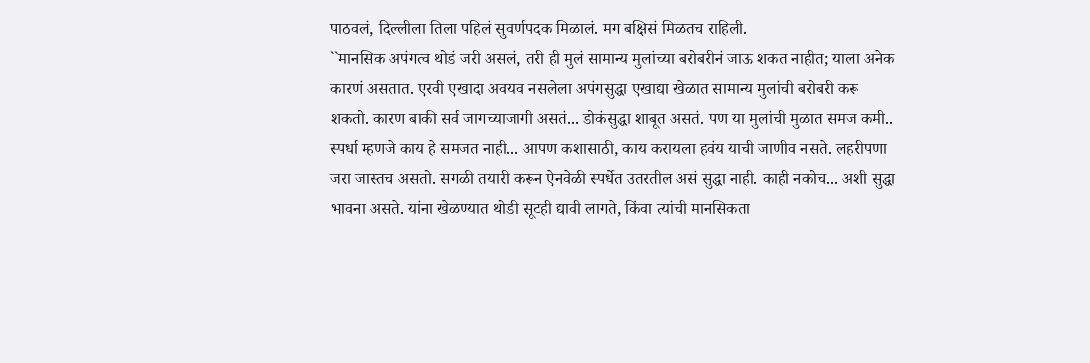पाठवलं, दिल्लीला तिला पहिलं सुवर्णपदक मिळालं. मग बक्षिसं मिळतच राहिली.
``मानसिक अपंगत्व थोडं जरी असलं, तरी ही मुलं सामान्य मुलांच्या बरोबरीनं जाऊ शकत नाहीत; याला अनेक कारणं असतात. एरवी एखादा अवयव नसलेला अपंगसुद्धा एखाद्या खेळात सामान्य मुलांची बरोबरी करू शकतो. कारण बाकी सर्व जागच्याजागी असतं... डोकंसुद्धा शाबूत असतं. पण या मुलांची मुळात समज कमी.. स्पर्धा म्हणजे काय हे समजत नाही... आपण कशासाठी, काय करायला हवंय याची जाणीव नसते. लहरीपणा जरा जास्तच असतो. सगळी तयारी करून ऐनवेळी स्पर्धेत उतरतील असं सुद्धा नाही. काही नकोच... अशी सुद्धा भावना असते. यांना खेळण्यात थोडी सूटही द्यावी लागते, किंवा त्यांची मानसिकता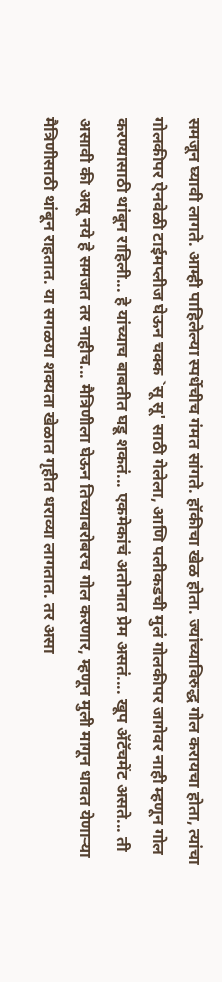समजून घ्यावी लागते. आम्ही पाहिलेल्या स्पर्धेचीच गंमत सांगते. हॉकीचा खेळ होता. ज्यांच्याविरुद्ध गोल करायचा होता, त्यांचा गोलकीपर ऐनवेळी टाईमप्लीज घेऊन चक्क `सू सू' साठी गेलेला, आणि पलीकडची मुलं गोलकीपर जागेवर नाही म्हणून गोल करण्यासाठी थांबून राहिली... हे यांच्याच बाबतीत घडू शकतं... एकमेकांचं अतोनात प्रेम असतं.... खूप ॲटॅचमेंट असते... ती असावी की असू नये हे समजत तर नाहीच... मैत्रिणीला घेऊन तिच्याबरोबरच गोल करणार, म्हणून मुली मागून धावत येणाऱ्या मैत्रिणीसाठी थांबून राहतात. या सगळया शक्यता खेळात गृहीत धराव्या लागतात. तर असा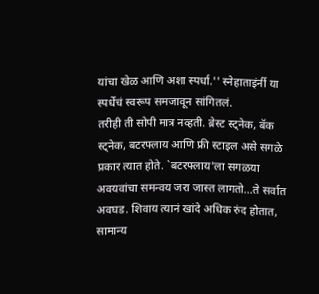यांचा खेळ आणि अशा स्पर्धा.'' स्नेहाताइंर्नी या स्पर्धेचं स्वरूप समजावून सांगितलं.
तरीही ती सोपी मात्र नव्हती. ब्रेस्ट स्ट्नेक, बॅक स्ट्नेक, बटरफ्लाय आणि फ्री स्टाइल असे सगळे प्रकार त्यात होते. `बटरफ्लाय'ला सगळया अवयवांचा समन्वय जरा जास्त लागतो...ते सर्वात अवघड. शिवाय त्यानं खांदे अधिक रुंद होतात, सामान्य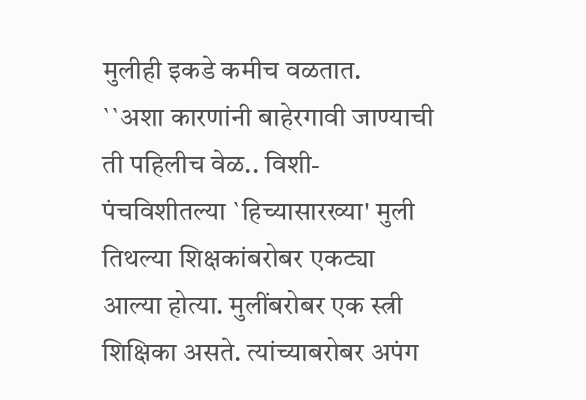मुलीही इकडे कमीच वळतात.
``अशा कारणांनी बाहेरगावी जाण्याची ती पहिलीच वेळ.. विशी-पंचविशीतल्या `हिच्यासारख्या' मुली तिथल्या शिक्षकांबरोबर एकट्या आल्या होत्या. मुलींबरोबर एक स्त्री शिक्षिका असते. त्यांच्याबरोबर अपंग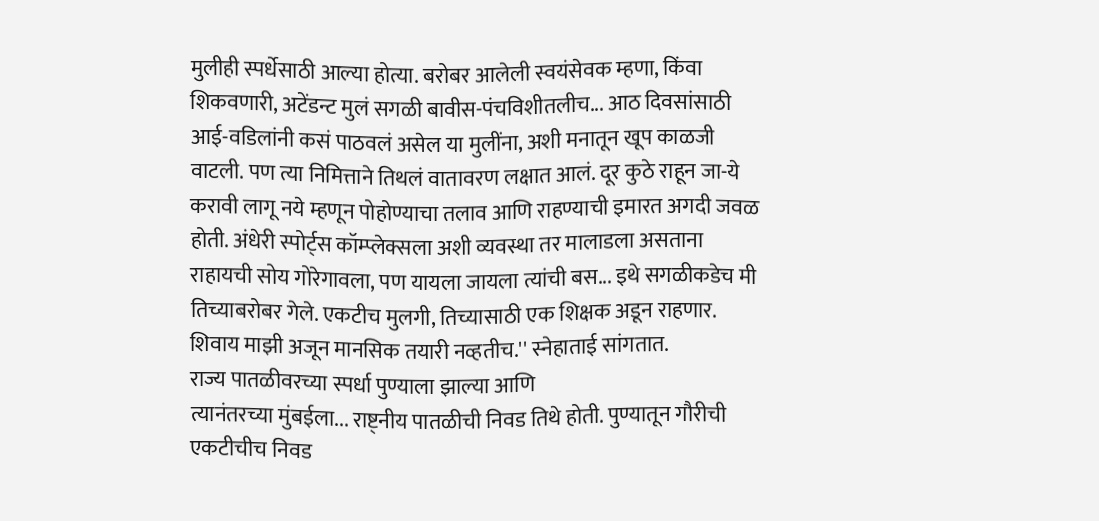मुलीही स्पर्धेसाठी आल्या होत्या. बरोबर आलेली स्वयंसेवक म्हणा, किंवा शिकवणारी, अटेंडन्ट मुलं सगळी बावीस-पंचविशीतलीच... आठ दिवसांसाठी आई-वडिलांनी कसं पाठवलं असेल या मुलींना, अशी मनातून खूप काळजी वाटली. पण त्या निमित्ताने तिथलं वातावरण लक्षात आलं. दूर कुठे राहून जा-ये करावी लागू नये म्हणून पोहोण्याचा तलाव आणि राहण्याची इमारत अगदी जवळ होती. अंधेरी स्पोर्ट्स कॉम्प्लेक्सला अशी व्यवस्था तर मालाडला असताना राहायची सोय गोरेगावला, पण यायला जायला त्यांची बस... इथे सगळीकडेच मी तिच्याबरोबर गेले. एकटीच मुलगी, तिच्यासाठी एक शिक्षक अडून राहणार. शिवाय माझी अजून मानसिक तयारी नव्हतीच.'' स्नेहाताई सांगतात.
राज्य पातळीवरच्या स्पर्धा पुण्याला झाल्या आणि
त्यानंतरच्या मुंबईला... राष्ट्नीय पातळीची निवड तिथे होती. पुण्यातून गौरीची एकटीचीच निवड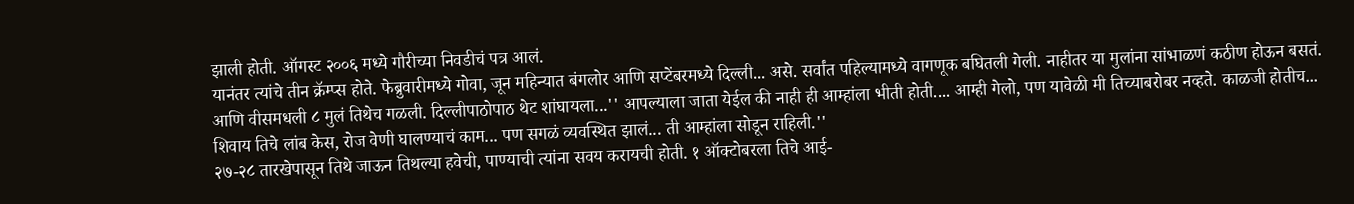झाली होती. ऑगस्ट २००६ मध्ये गौरीच्या निवडीचं पत्र आलं.
यानंतर त्यांचे तीन क्रॅम्प्स होते. फेब्रुवारीमध्ये गोवा, जून महिन्यात बंगलोर आणि सप्टेंबरमध्ये दिल्ली... असे. सर्वांत पहिल्यामध्ये वागणूक बघितली गेली. नाहीतर या मुलांना सांभाळणं कठीण होऊन बसतं. आणि वीसमधली ८ मुलं तिथेच गळली. दिल्लीपाठोपाठ थेट शांघायला...'' आपल्याला जाता येईल की नाही ही आम्हांला भीती होती.... आम्ही गेलो, पण यावेळी मी तिच्याबरोबर नव्हते. काळजी होतीच... शिवाय तिचे लांब केस, रोज वेणी घालण्याचं काम... पण सगळं व्यवस्थित झालं... ती आम्हांला सोडून राहिली.''
२७-२८ तारखेपासून तिथे जाऊन तिथल्या हवेची, पाण्याची त्यांना सवय करायची होती. १ ऑक्टोबरला तिचे आई-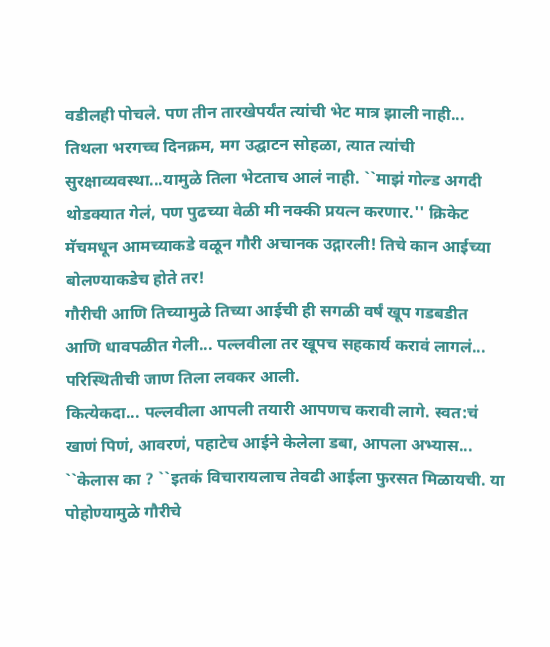वडीलही पोचले. पण तीन तारखेपर्यंत त्यांची भेट मात्र झाली नाही... तिथला भरगच्च दिनक्रम, मग उद्घाटन सोहळा, त्यात त्यांची सुरक्षाव्यवस्था...यामुळे तिला भेटताच आलं नाही. ``माझं गोल्ड अगदी थोडक्यात गेलं, पण पुढच्या वेळी मी नक्की प्रयत्न करणार.'' क्रिकेट मॅचमधून आमच्याकडे वळून गौरी अचानक उद्गारली! तिचे कान आईच्या बोलण्याकडेच होते तर!
गौरीची आणि तिच्यामुळे तिच्या आईची ही सगळी वर्षं खूप गडबडीत आणि धावपळीत गेली... पल्लवीला तर खूपच सहकार्य करावं लागलं... परिस्थितीची जाण तिला लवकर आली.
कित्येकदा... पल्लवीला आपली तयारी आपणच करावी लागे. स्वत:चं खाणं पिणं, आवरणं, पहाटेच आईने केलेला डबा, आपला अभ्यास... ``केलास का ? ``इतकं विचारायलाच तेवढी आईला फुरसत मिळायची. या पोहोण्यामुळे गौरीचे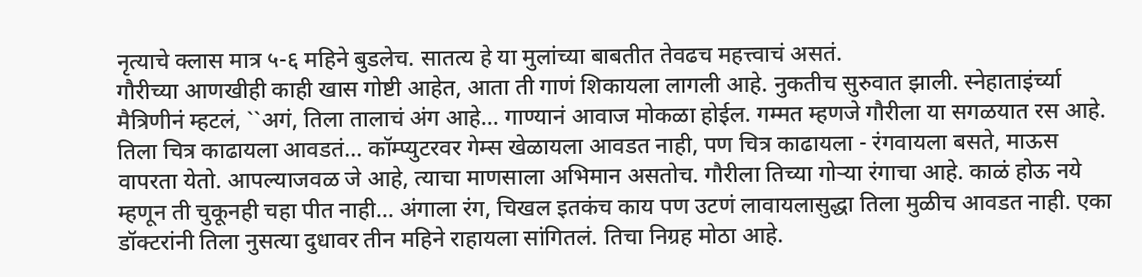नृत्याचे क्लास मात्र ५-६ महिने बुडलेच. सातत्य हे या मुलांच्या बाबतीत तेवढच महत्त्वाचं असतं.
गौरीच्या आणखीही काही खास गोष्टी आहेत, आता ती गाणं शिकायला लागली आहे. नुकतीच सुरुवात झाली. स्नेहाताइंर्च्या मैत्रिणीनं म्हटलं, ``अगं, तिला तालाचं अंग आहे... गाण्यानं आवाज मोकळा होईल. गम्मत म्हणजे गौरीला या सगळयात रस आहे. तिला चित्र काढायला आवडतं... कॉम्प्युटरवर गेम्स खेळायला आवडत नाही, पण चित्र काढायला - रंगवायला बसते, माऊस वापरता येतो. आपल्याजवळ जे आहे, त्याचा माणसाला अभिमान असतोच. गौरीला तिच्या गोऱ्या रंगाचा आहे. काळं होऊ नये म्हणून ती चुकूनही चहा पीत नाही... अंगाला रंग, चिखल इतकंच काय पण उटणं लावायलासुद्धा तिला मुळीच आवडत नाही. एका डॉक्टरांनी तिला नुसत्या दुधावर तीन महिने राहायला सांगितलं. तिचा निग्रह मोठा आहे.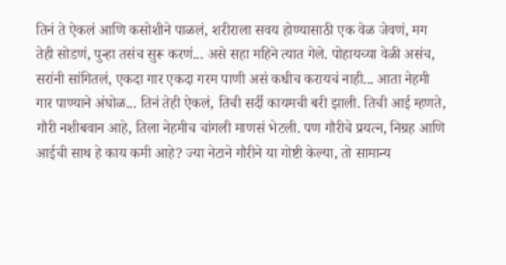तिनं ते ऐकलं आणि कसोशीने पाळलं, शरीराला सवय होण्यासाठी एक वेळ जेवणं, मग तेही सोडणं, पुन्हा तसंच सुरू करणं... असे सहा महिने त्यात गेले. पोहायच्या वेळी असंच, सरांनी सांगितलं, एकदा गार एकदा गरम पाणी असं कधीच करायचं नाही... आता नेहमी गार पाण्याने अंघोळ... तिनं तेही ऐकलं, तिची सर्दी कायमची बरी झाली. तिची आई म्हणते, गौरी नशीबवान आहे, तिला नेहमीच चांगली माणसं भेटली. पण गौरीचे प्रयत्न, निग्रह आणि आईची साथ हे काय कमी आहे? ज्या नेटाने गौरीने या गोष्टी केल्या, तो सामान्य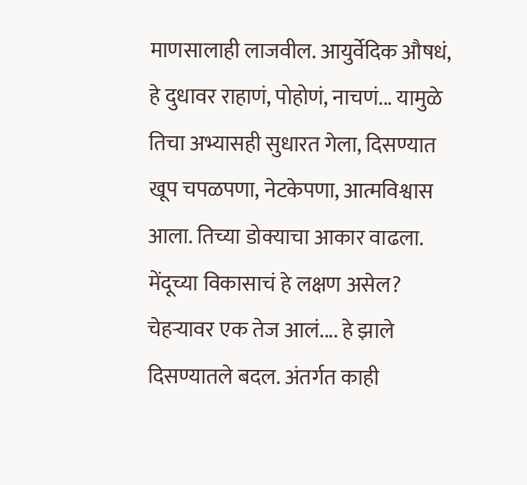माणसालाही लाजवील. आयुर्वेदिक औषधं, हे दुधावर राहाणं, पोहोणं, नाचणं... यामुळे तिचा अभ्यासही सुधारत गेला, दिसण्यात खूप चपळपणा, नेटकेपणा, आत्मविश्वास आला. तिच्या डोक्याचा आकार वाढला. मेंदूच्या विकासाचं हे लक्षण असेल? चेहऱ्यावर एक तेज आलं.... हे झाले दिसण्यातले बदल. अंतर्गत काही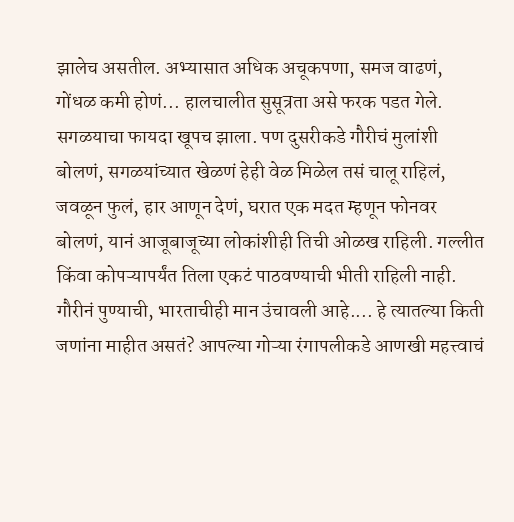झालेच असतील. अभ्यासात अधिक अचूकपणा, समज वाढणं, गोंधळ कमी होणं... हालचालीत सुसूत्रता असे फरक पडत गेले. सगळयाचा फायदा खूपच झाला. पण दुसरीकडे गौरीचं मुलांशी बोलणं, सगळयांच्यात खेळणं हेही वेळ मिळेल तसं चालू राहिलं, जवळून फुलं, हार आणून देणं, घरात एक मदत म्हणून फोनवर बोलणं, यानं आजूबाजूच्या लोकांशीही तिची ओळख राहिली. गल्लीत किंवा कोपऱ्यापर्यंत तिला एकटं पाठवण्याची भीती राहिली नाही. गौरीनं पुण्याची, भारताचीही मान उंचावली आहे.... हे त्यातल्या किती जणांना माहीत असतं? आपल्या गोऱ्या रंगापलीकडे आणखी महत्त्वाचं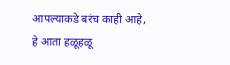आपल्याकडे बरंच काही आहे, हे आता हळूहळू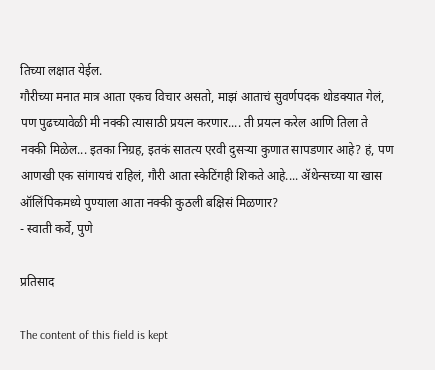तिच्या लक्षात येईल.
गौरीच्या मनात मात्र आता एकच विचार असतो, माझं आताचं सुवर्णपदक थोडक्यात गेलं, पण पुढच्यावेळी मी नक्की त्यासाठी प्रयत्न करणार.... ती प्रयत्न करेल आणि तिला ते नक्की मिळेल... इतका निग्रह, इतकं सातत्य एरवी दुसऱ्या कुणात सापडणार आहे? हं, पण आणखी एक सांगायचं राहिलं, गौरी आता स्केटिंगही शिकते आहे.... ॲथेन्सच्या या खास ऑलिंपिकमध्ये पुण्याला आता नक्की कुठली बक्षिसं मिळणार?
- स्वाती कर्वे, पुणे

प्रतिसाद

The content of this field is kept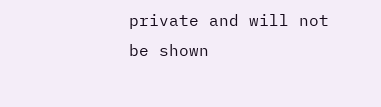private and will not be shown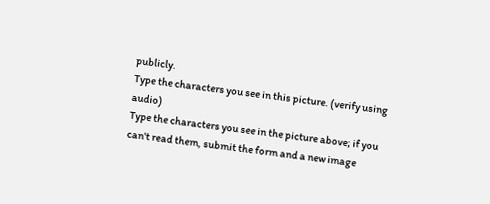publicly.
Type the characters you see in this picture. (verify using audio)
Type the characters you see in the picture above; if you can't read them, submit the form and a new image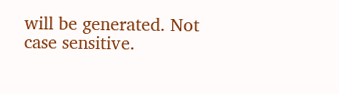will be generated. Not case sensitive.